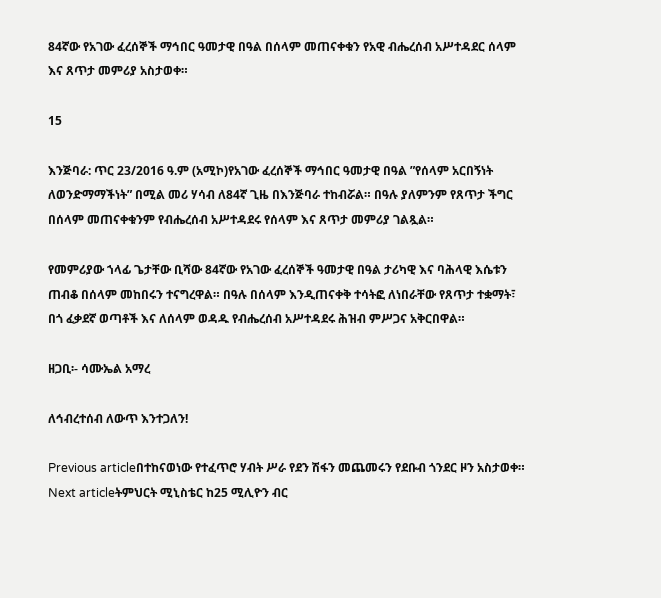84ኛው የአገው ፈረሰኞች ማኅበር ዓመታዊ በዓል በሰላም መጠናቀቁን የአዊ ብሔረሰብ አሥተዳደር ሰላም እና ጸጥታ መምሪያ አስታወቀ።

15

እንጅባራ: ጥር 23/2016 ዓ.ም (አሚኮ)የአገው ፈረሰኞች ማኅበር ዓመታዊ በዓል ”የሰላም አርበኝነት ለወንድማማችነት” በሚል መሪ ሃሳብ ለ84ኛ ጊዜ በእንጅባራ ተከብሯል። በዓሉ ያለምንም የጸጥታ ችግር በሰላም መጠናቀቁንም የብሔረሰብ አሥተዳደሩ የሰላም እና ጸጥታ መምሪያ ገልጿል።

የመምሪያው ኀላፊ ጌታቸው ቢሻው 84ኛው የአገው ፈረሰኞች ዓመታዊ በዓል ታሪካዊ እና ባሕላዊ እሴቱን ጠብቆ በሰላም መከበሩን ተናግረዋል። በዓሉ በሰላም እንዲጠናቀቅ ተሳትፎ ለነበራቸው የጸጥታ ተቋማት፣ በጎ ፈቃደኛ ወጣቶች እና ለሰላም ወዳዱ የብሔረሰብ አሥተዳደሩ ሕዝብ ምሥጋና አቅርበዋል።

ዘጋቢ፡- ሳሙኤል አማረ

ለኅብረተሰብ ለውጥ እንተጋለን!

Previous articleበተከናወነው የተፈጥሮ ሃብት ሥራ የደን ሽፋን መጨመሩን የደቡብ ጎንደር ዞን አስታወቀ።
Next articleትምህርት ሚኒስቴር ከ25 ሚሊዮን ብር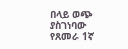በላይ ወጭ ያስገነባው የጸመራ 1ኛ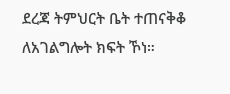ደረጃ ትምህርት ቤት ተጠናቅቆ ለአገልግሎት ክፍት ኾነ።